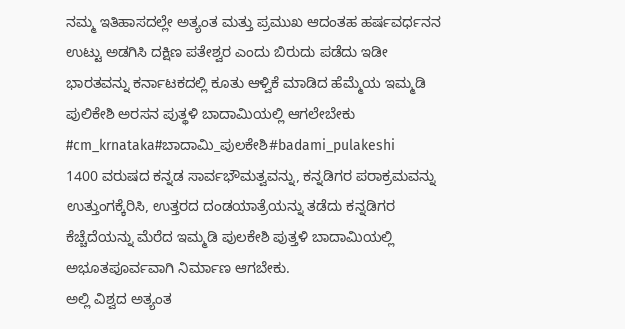ನಮ್ಮ ಇತಿಹಾಸದಲ್ಲೇ ಅತ್ಯಂತ ಮತ್ತು ಪ್ರಮುಖ ಆದಂತಹ ಹರ್ಷವರ್ಧನನ ಉಟ್ಟು ಅಡಗಿಸಿ ದಕ್ಷಿಣ ಪತೇಶ್ವರ ಎಂದು ಬಿರುದು ಪಡೆದು ಇಡೀ ಭಾರತವನ್ನು ಕರ್ನಾಟಕದಲ್ಲಿ ಕೂತು ಆಳ್ವಿಕೆ ಮಾಡಿದ ಹೆಮ್ಮೆಯ ಇಮ್ಮಡಿ ಪುಲಿಕೇಶಿ ಅರಸನ ಪುತ್ಥಳಿ ಬಾದಾಮಿಯಲ್ಲಿ ಆಗಲೇಬೇಕು #cm_krnataka#ಬಾದಾಮಿ_ಪುಲಕೇಶಿ#badami_pulakeshi
1400 ವರುಷದ ಕನ್ನಡ ಸಾರ್ವಭೌಮತ್ವವನ್ನು, ಕನ್ನಡಿಗರ ಪರಾಕ್ರಮವನ್ನು ಉತ್ತುಂಗಕ್ಕೆರಿಸಿ, ಉತ್ತರದ ದಂಡಯಾತ್ರೆಯನ್ನು ತಡೆದು ಕನ್ನಡಿಗರ ಕೆಚ್ಚೆದೆಯನ್ನು ಮೆರೆದ ಇಮ್ಮಡಿ ಪುಲಕೇಶಿ ಪುತ್ತಳಿ ಬಾದಾಮಿಯಲ್ಲಿ ಅಭೂತಪೂರ್ವವಾಗಿ ನಿರ್ಮಾಣ ಆಗಬೇಕು.
ಅಲ್ಲಿ ವಿಶ್ವದ ಅತ್ಯಂತ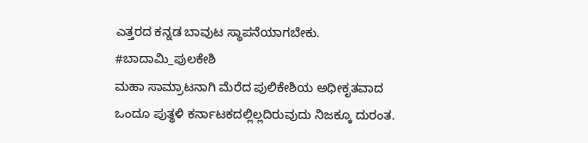ಎತ್ತರದ ಕನ್ನಡ ಬಾವುಟ ಸ್ಥಾಪನೆಯಾಗಬೇಕು.
#ಬಾದಾಮಿ_ಪುಲಕೇಶಿ
ಮಹಾ ಸಾಮ್ರಾಟನಾಗಿ ಮೆರೆದ ಪುಲಿಕೇಶಿಯ ಅಧೀಕೃತವಾದ ಒಂದೂ ಪುತ್ಥಳಿ ಕರ್ನಾಟಕದಲ್ಲಿಲ್ಲದಿರುವುದು ನಿಜಕ್ಕೂ ದುರಂತ.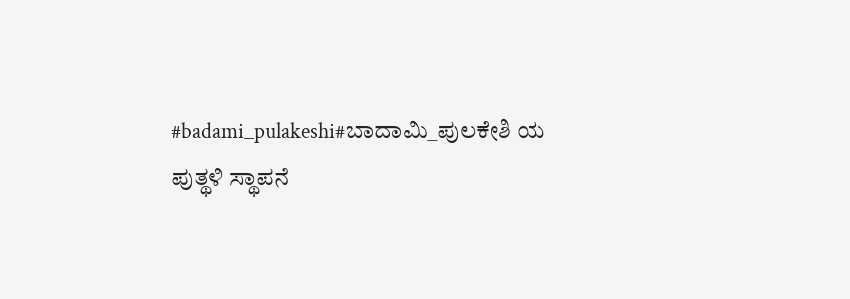#badami_pulakeshi#ಬಾದಾಮಿ_ಪುಲಕೇಶಿ ಯ ಪುತ್ಥಳಿ ಸ್ಥಾಪನೆ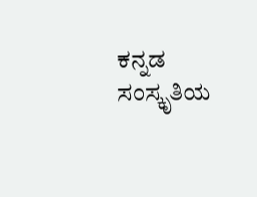ಕನ್ನಡ ಸಂಸ್ಕೃತಿಯ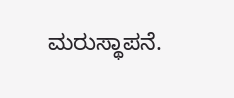ಮರುಸ್ಥಾಪನೆ.